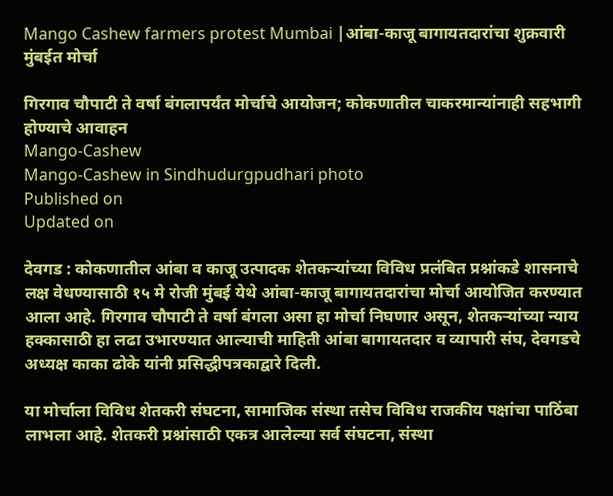Mango Cashew farmers protest Mumbai |आंबा-काजू बागायतदारांचा शुक्रवारी मुंबईत मोर्चा

गिरगाव चौपाटी ते वर्षा बंगलापर्यंत मोर्चाचे आयोजन; कोकणातील चाकरमान्यांनाही सहभागी होण्याचे आवाहन
Mango-Cashew
Mango-Cashew in Sindhudurgpudhari photo
Published on
Updated on

देवगड : कोकणातील आंबा व काजू उत्पादक शेतकऱ्यांच्या विविध प्रलंबित प्रश्नांकडे शासनाचे लक्ष वेधण्यासाठी १५ मे रोजी मुंबई येथे आंबा-काजू बागायतदारांचा मोर्चा आयोजित करण्यात आला आहे. गिरगाव चौपाटी ते वर्षा बंगला असा हा मोर्चा निघणार असून, शेतकऱ्यांच्या न्याय हक्कासाठी हा लढा उभारण्यात आल्याची माहिती आंबा बागायतदार व व्यापारी संघ, देवगडचे अध्यक्ष काका ढोके यांनी प्रसिद्धीपत्रकाद्वारे दिली.

या मोर्चाला विविध शेतकरी संघटना, सामाजिक संस्था तसेच विविध राजकीय पक्षांचा पाठिंबा लाभला आहे. शेतकरी प्रश्नांसाठी एकत्र आलेल्या सर्व संघटना, संस्था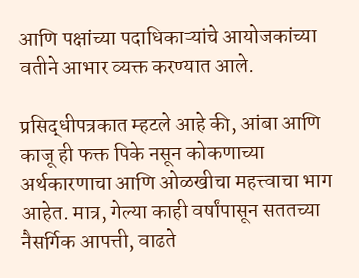आणि पक्षांच्या पदाधिकाऱ्यांचे आयोजकांच्या वतीने आभार व्यक्त करण्यात आले.

प्रसिद्धीपत्रकात म्हटले आहे की, आंबा आणि काजू ही फक्त पिके नसून कोकणाच्या अर्थकारणाचा आणि ओळखीचा महत्त्वाचा भाग आहेत. मात्र, गेल्या काही वर्षांपासून सततच्या नैसर्गिक आपत्ती, वाढते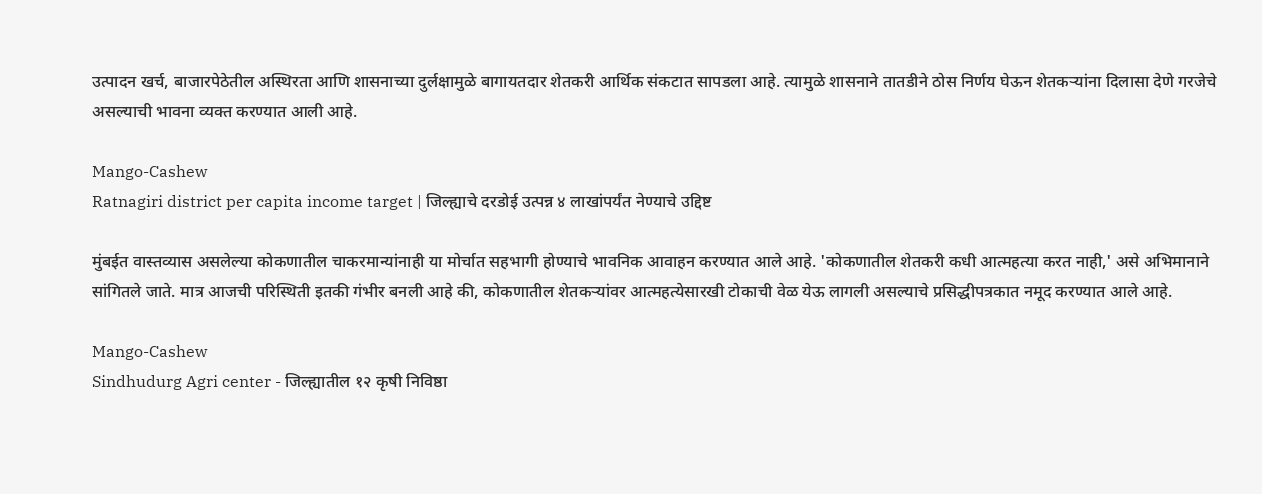उत्पादन खर्च, बाजारपेठेतील अस्थिरता आणि शासनाच्या दुर्लक्षामुळे बागायतदार शेतकरी आर्थिक संकटात सापडला आहे. त्यामुळे शासनाने तातडीने ठोस निर्णय घेऊन शेतकऱ्यांना दिलासा देणे गरजेचे असल्याची भावना व्यक्त करण्यात आली आहे.

Mango-Cashew
Ratnagiri district per capita income target | जिल्ह्याचे दरडोई उत्पन्न ४ लाखांपर्यंत नेण्याचे उद्दिष्ट

मुंबईत वास्तव्यास असलेल्या कोकणातील चाकरमान्यांनाही या मोर्चात सहभागी होण्याचे भावनिक आवाहन करण्यात आले आहे. 'कोकणातील शेतकरी कधी आत्महत्या करत नाही,' असे अभिमानाने सांगितले जाते. मात्र आजची परिस्थिती इतकी गंभीर बनली आहे की, कोकणातील शेतकऱ्यांवर आत्महत्येसारखी टोकाची वेळ येऊ लागली असल्याचे प्रसिद्धीपत्रकात नमूद करण्यात आले आहे.

Mango-Cashew
Sindhudurg Agri center - जिल्ह्यातील १२ कृषी निविष्ठा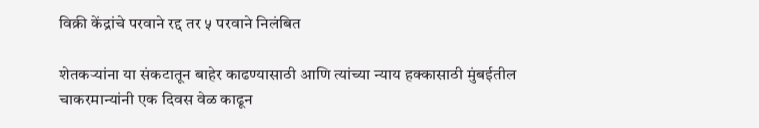विक्री केंद्रांचे परवाने रद्द तर ५ परवाने निलंबित

शेतकऱ्यांना या संकटातून बाहेर काढण्यासाठी आणि त्यांच्या न्याय हक्कासाठी मुंबईतील चाकरमान्यांनी एक दिवस वेळ काढून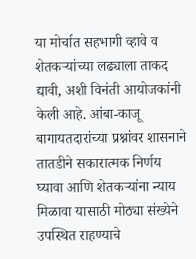या मोर्चात सहभागी व्हावे व शेतकऱ्यांच्या लढ्याला ताकद द्यावी, अशी विनंती आयोजकांनी केली आहे. आंबा-काजू बागायतदारांच्या प्रश्नांवर शासनाने तातडीने सकारात्मक निर्णय घ्यावा आणि शेतकऱ्यांना न्याय मिळावा यासाठी मोठ्या संख्येने उपस्थित राहण्याचे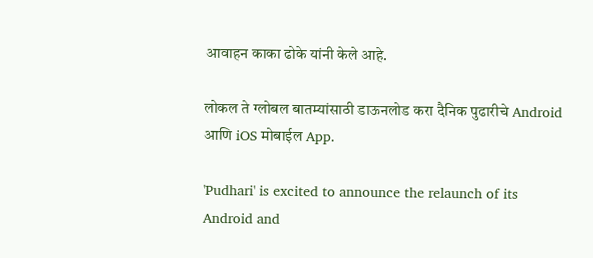आवाहन काका ढोके यांनी केले आहे.

लोकल ते ग्लोबल बातम्यांसाठी डाऊनलोड करा दैनिक पुढारीचे Android आणि iOS मोबाईल App.

'Pudhari' is excited to announce the relaunch of its Android and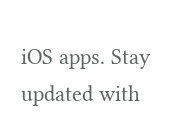iOS apps. Stay updated with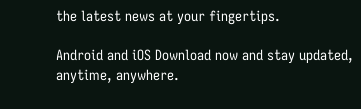the latest news at your fingertips.

Android and iOS Download now and stay updated, anytime, anywhere.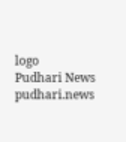logo
Pudhari News
pudhari.news